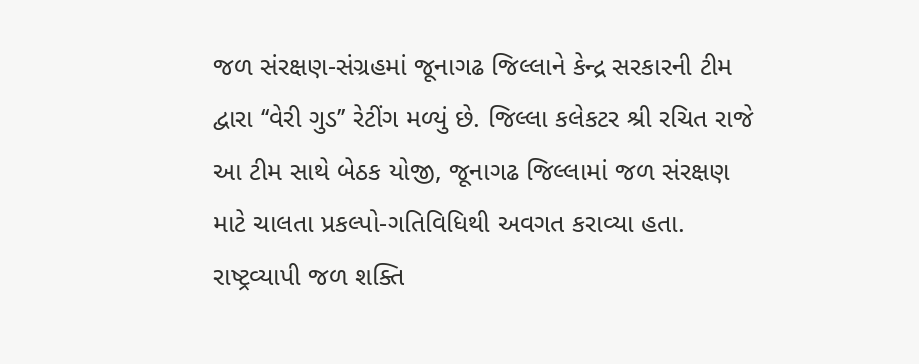જળ સંરક્ષણ-સંગ્રહમાં જૂનાગઢ જિલ્લાને કેન્દ્ર સરકારની ટીમ દ્વારા ‘‘વેરી ગુડ’’ રેટીંગ મળ્યું છે. જિલ્લા કલેકટર શ્રી રચિત રાજે આ ટીમ સાથે બેઠક યોજી, જૂનાગઢ જિલ્લામાં જળ સંરક્ષણ માટે ચાલતા પ્રકલ્પો-ગતિવિધિથી અવગત કરાવ્યા હતા.
રાષ્ટ્રવ્યાપી જળ શક્તિ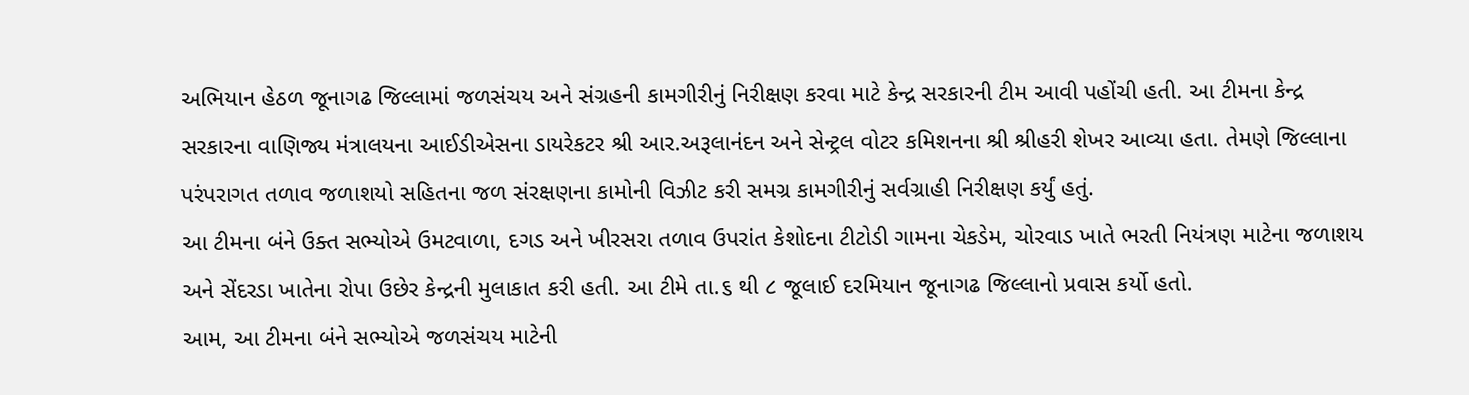અભિયાન હેઠળ જૂનાગઢ જિલ્લામાં જળસંચય અને સંગ્રહની કામગીરીનું નિરીક્ષણ કરવા માટે કેન્દ્ર સરકારની ટીમ આવી પહોંચી હતી. આ ટીમના કેન્દ્ર સરકારના વાણિજ્ય મંત્રાલયના આઈડીએસના ડાયરેકટર શ્રી આર.અરૂલાનંદન અને સેન્ટ્રલ વોટર કમિશનના શ્રી શ્રીહરી શેખર આવ્યા હતા. તેમણે જિલ્લાના પરંપરાગત તળાવ જળાશયો સહિતના જળ સંરક્ષણના કામોની વિઝીટ કરી સમગ્ર કામગીરીનું સર્વગ્રાહી નિરીક્ષણ કર્યું હતું.
આ ટીમના બંને ઉક્ત સભ્યોએ ઉમટવાળા, દગડ અને ખીરસરા તળાવ ઉપરાંત કેશોદના ટીટોડી ગામના ચેકડેમ, ચોરવાડ ખાતે ભરતી નિયંત્રણ માટેના જળાશય અને સેંદરડા ખાતેના રોપા ઉછેર કેન્દ્રની મુલાકાત કરી હતી. આ ટીમે તા.૬ થી ૮ જૂલાઈ દરમિયાન જૂનાગઢ જિલ્લાનો પ્રવાસ કર્યો હતો.
આમ, આ ટીમના બંને સભ્યોએ જળસંચય માટેની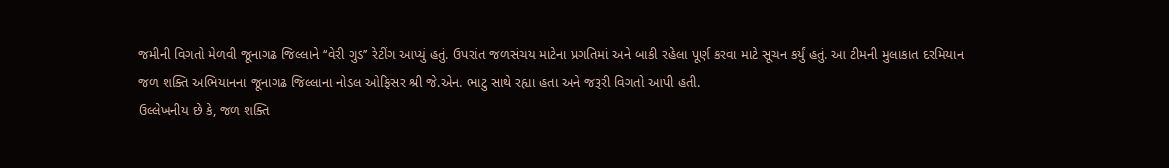જમીની વિગતો મેળવી જૂનાગઢ જિલ્લાને ‘‘વેરી ગુડ’’ રેટીંગ આપ્યું હતું. ઉપરાંત જળસંચય માટેના પ્રગતિમાં અને બાકી રહેલા પૂર્ણ કરવા માટે સૂચન કર્યું હતું. આ ટીમની મુલાકાત દરમિયાન જળ શક્તિ અભિયાનના જૂનાગઢ જિલ્લાના નોડલ ઓફિસર શ્રી જે.એન. ભાટુ સાથે રહ્યા હતા અને જરૂરી વિગતો આપી હતી.
ઉલ્લેખનીય છે કે, જળ શક્તિ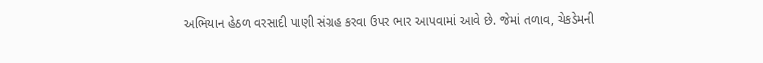અભિયાન હેઠળ વરસાદી પાણી સંગ્રહ કરવા ઉપર ભાર આપવામાં આવે છે. જેમાં તળાવ, ચેકડેમની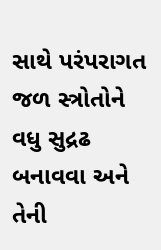સાથે પરંપરાગત જળ સ્ત્રોતોને વધુ સુદ્રઢ બનાવવા અને તેની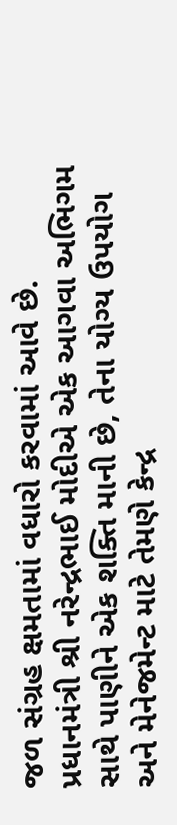જળ સંગ્રહ ક્ષમતામાં વધારો કરવામાં આવે છે.
પ્રધાનમંત્રી શ્રી નરેન્દ્રભાઈ મોદીએ એક આગવા અભિગમ સાથે પાણીને એક શક્તિ માની છે, તેના યોગ્ય ઉપયોગ અને મેનેજમેન્ટ માટે તેમણે કેન્દ્ર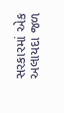સરકારમાં એક અલાયદા જળ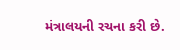મંત્રાલયની રચના કરી છે.